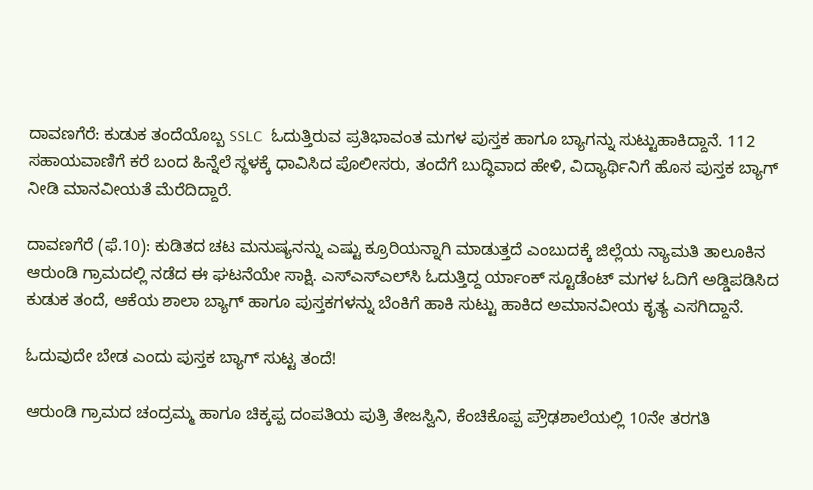ದಾವಣಗೆರೆ: ಕುಡುಕ ತಂದೆಯೊಬ್ಬ SSLC  ಓದುತ್ತಿರುವ ಪ್ರತಿಭಾವಂತ ಮಗಳ ಪುಸ್ತಕ ಹಾಗೂ ಬ್ಯಾಗನ್ನು ಸುಟ್ಟುಹಾಕಿದ್ದಾನೆ. 112 ಸಹಾಯವಾಣಿಗೆ ಕರೆ ಬಂದ ಹಿನ್ನೆಲೆ ಸ್ಥಳಕ್ಕೆ ಧಾವಿಸಿದ ಪೊಲೀಸರು, ತಂದೆಗೆ ಬುದ್ಧಿವಾದ ಹೇಳಿ, ವಿದ್ಯಾರ್ಥಿನಿಗೆ ಹೊಸ ಪುಸ್ತಕ ಬ್ಯಾಗ್ ನೀಡಿ ಮಾನವೀಯತೆ ಮೆರೆದಿದ್ದಾರೆ.

ದಾವಣಗೆರೆ (ಫೆ.10): ಕುಡಿತದ ಚಟ ಮನುಷ್ಯನನ್ನು ಎಷ್ಟು ಕ್ರೂರಿಯನ್ನಾಗಿ ಮಾಡುತ್ತದೆ ಎಂಬುದಕ್ಕೆ ಜಿಲ್ಲೆಯ ನ್ಯಾಮತಿ ತಾಲೂಕಿನ ಆರುಂಡಿ ಗ್ರಾಮದಲ್ಲಿ ನಡೆದ ಈ ಘಟನೆಯೇ ಸಾಕ್ಷಿ. ಎಸ್‌ಎಸ್‌ಎಲ್‌ಸಿ ಓದುತ್ತಿದ್ದ ರ್ಯಾಂಕ್ ಸ್ಟೂಡೆಂಟ್ ಮಗಳ ಓದಿಗೆ ಅಡ್ಡಿಪಡಿಸಿದ ಕುಡುಕ ತಂದೆ, ಆಕೆಯ ಶಾಲಾ ಬ್ಯಾಗ್ ಹಾಗೂ ಪುಸ್ತಕಗಳನ್ನು ಬೆಂಕಿಗೆ ಹಾಕಿ ಸುಟ್ಟು ಹಾಕಿದ ಅಮಾನವೀಯ ಕೃತ್ಯ ಎಸಗಿದ್ದಾನೆ.

ಓದುವುದೇ ಬೇಡ ಎಂದು ಪುಸ್ತಕ ಬ್ಯಾಗ್ ಸುಟ್ಟ ತಂದೆ!

ಆರುಂಡಿ ಗ್ರಾಮದ ಚಂದ್ರಮ್ಮ ಹಾಗೂ ಚಿಕ್ಕಪ್ಪ ದಂಪತಿಯ ಪುತ್ರಿ ತೇಜಸ್ವಿನಿ, ಕೆಂಚಿಕೊಪ್ಪ ಪ್ರೌಢಶಾಲೆಯಲ್ಲಿ 10ನೇ ತರಗತಿ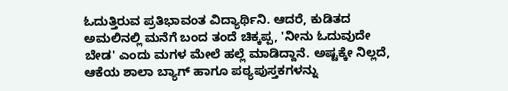ಓದುತ್ತಿರುವ ಪ್ರತಿಭಾವಂತ ವಿದ್ಯಾರ್ಥಿನಿ. ಆದರೆ, ಕುಡಿತದ ಅಮಲಿನಲ್ಲಿ ಮನೆಗೆ ಬಂದ ತಂದೆ ಚಿಕ್ಕಪ್ಪ, 'ನೀನು ಓದುವುದೇ ಬೇಡ' ಎಂದು ಮಗಳ ಮೇಲೆ ಹಲ್ಲೆ ಮಾಡಿದ್ದಾನೆ. ಅಷ್ಟಕ್ಕೇ ನಿಲ್ಲದೆ, ಆಕೆಯ ಶಾಲಾ ಬ್ಯಾಗ್ ಹಾಗೂ ಪಠ್ಯಪುಸ್ತಕಗಳನ್ನು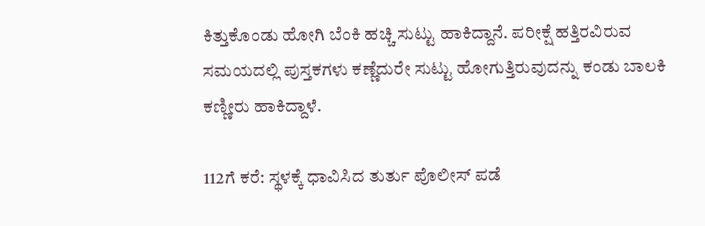ಕಿತ್ತುಕೊಂಡು ಹೋಗಿ ಬೆಂಕಿ ಹಚ್ಚಿ ಸುಟ್ಟು ಹಾಕಿದ್ದಾನೆ. ಪರೀಕ್ಷೆ ಹತ್ತಿರವಿರುವ ಸಮಯದಲ್ಲಿ ಪುಸ್ತಕಗಳು ಕಣ್ಣೆದುರೇ ಸುಟ್ಟು ಹೋಗುತ್ತಿರುವುದನ್ನು ಕಂಡು ಬಾಲಕಿ ಕಣ್ಣೀರು ಹಾಕಿದ್ದಾಳೆ.

112ಗೆ ಕರೆ: ಸ್ಥಳಕ್ಕೆ ಧಾವಿಸಿದ ತುರ್ತು ಪೊಲೀಸ್ ಪಡೆ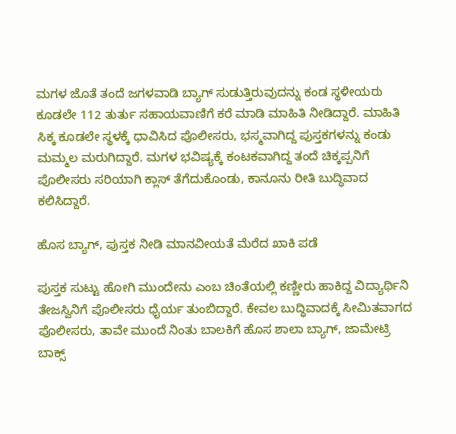ಮಗಳ ಜೊತೆ ತಂದೆ ಜಗಳವಾಡಿ ಬ್ಯಾಗ್ ಸುಡುತ್ತಿರುವುದನ್ನು ಕಂಡ ಸ್ಥಳೀಯರು ಕೂಡಲೇ 112 ತುರ್ತು ಸಹಾಯವಾಣಿಗೆ ಕರೆ ಮಾಡಿ ಮಾಹಿತಿ ನೀಡಿದ್ದಾರೆ. ಮಾಹಿತಿ ಸಿಕ್ಕ ಕೂಡಲೇ ಸ್ಥಳಕ್ಕೆ ಧಾವಿಸಿದ ಪೊಲೀಸರು, ಭಸ್ಮವಾಗಿದ್ದ ಪುಸ್ತಕಗಳನ್ನು ಕಂಡು ಮಮ್ಮಲ ಮರುಗಿದ್ದಾರೆ. ಮಗಳ ಭವಿಷ್ಯಕ್ಕೆ ಕಂಟಕವಾಗಿದ್ದ ತಂದೆ ಚಿಕ್ಕಪ್ಪನಿಗೆ ಪೊಲೀಸರು ಸರಿಯಾಗಿ ಕ್ಲಾಸ್ ತೆಗೆದುಕೊಂಡು, ಕಾನೂನು ರೀತಿ ಬುದ್ಧಿವಾದ ಕಲಿಸಿದ್ದಾರೆ.

ಹೊಸ ಬ್ಯಾಗ್, ಪುಸ್ತಕ ನೀಡಿ ಮಾನವೀಯತೆ ಮೆರೆದ ಖಾಕಿ ಪಡೆ

ಪುಸ್ತಕ ಸುಟ್ಟು ಹೋಗಿ ಮುಂದೇನು ಎಂಬ ಚಿಂತೆಯಲ್ಲಿ ಕಣ್ಣೀರು ಹಾಕಿದ್ದ ವಿದ್ಯಾರ್ಥಿನಿ ತೇಜಸ್ವಿನಿಗೆ ಪೊಲೀಸರು ಧೈರ್ಯ ತುಂಬಿದ್ದಾರೆ. ಕೇವಲ ಬುದ್ಧಿವಾದಕ್ಕೆ ಸೀಮಿತವಾಗದ ಪೊಲೀಸರು, ತಾವೇ ಮುಂದೆ ನಿಂತು ಬಾಲಕಿಗೆ ಹೊಸ ಶಾಲಾ ಬ್ಯಾಗ್, ಜಾಮೇಟ್ರಿ ಬಾಕ್ಸ್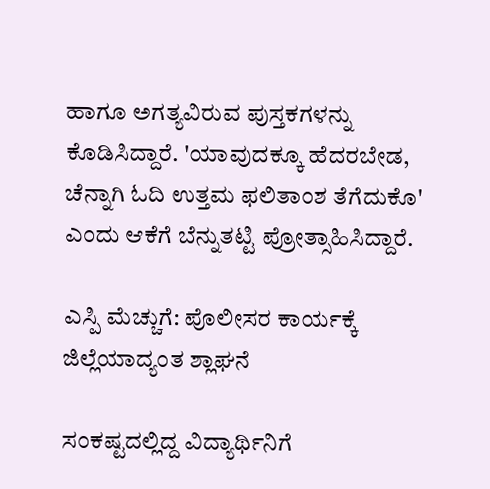ಹಾಗೂ ಅಗತ್ಯವಿರುವ ಪುಸ್ತಕಗಳನ್ನು ಕೊಡಿಸಿದ್ದಾರೆ. 'ಯಾವುದಕ್ಕೂ ಹೆದರಬೇಡ, ಚೆನ್ನಾಗಿ ಓದಿ ಉತ್ತಮ ಫಲಿತಾಂಶ ತೆಗೆದುಕೊ' ಎಂದು ಆಕೆಗೆ ಬೆನ್ನುತಟ್ಟಿ ಪ್ರೋತ್ಸಾಹಿಸಿದ್ದಾರೆ.

ಎಸ್ಪಿ ಮೆಚ್ಚುಗೆ: ಪೊಲೀಸರ ಕಾರ್ಯಕ್ಕೆ ಜಿಲ್ಲೆಯಾದ್ಯಂತ ಶ್ಲಾಘನೆ

ಸಂಕಷ್ಟದಲ್ಲಿದ್ದ ವಿದ್ಯಾರ್ಥಿನಿಗೆ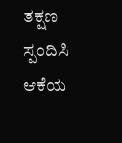ತಕ್ಷಣ ಸ್ಪಂದಿಸಿ ಆಕೆಯ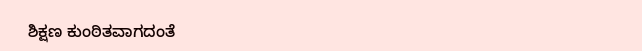ಶಿಕ್ಷಣ ಕುಂಠಿತವಾಗದಂತೆ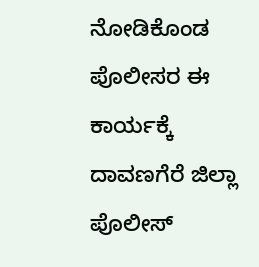ನೋಡಿಕೊಂಡ ಪೊಲೀಸರ ಈ ಕಾರ್ಯಕ್ಕೆ ದಾವಣಗೆರೆ ಜಿಲ್ಲಾ ಪೊಲೀಸ್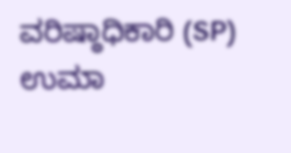ವರಿಷ್ಠಾಧಿಕಾರಿ (SP) ಉಮಾ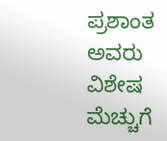ಪ್ರಶಾಂತ ಅವರು ವಿಶೇಷ ಮೆಚ್ಚುಗೆ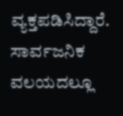ವ್ಯಕ್ತಪಡಿಸಿದ್ದಾರೆ. ಸಾರ್ವಜನಿಕ ವಲಯದಲ್ಲೂ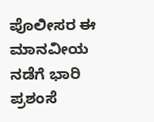ಪೊಲೀಸರ ಈ ಮಾನವೀಯ ನಡೆಗೆ ಭಾರಿ ಪ್ರಶಂಸೆ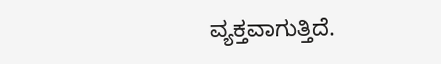ವ್ಯಕ್ತವಾಗುತ್ತಿದೆ.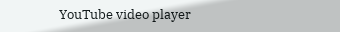YouTube video player